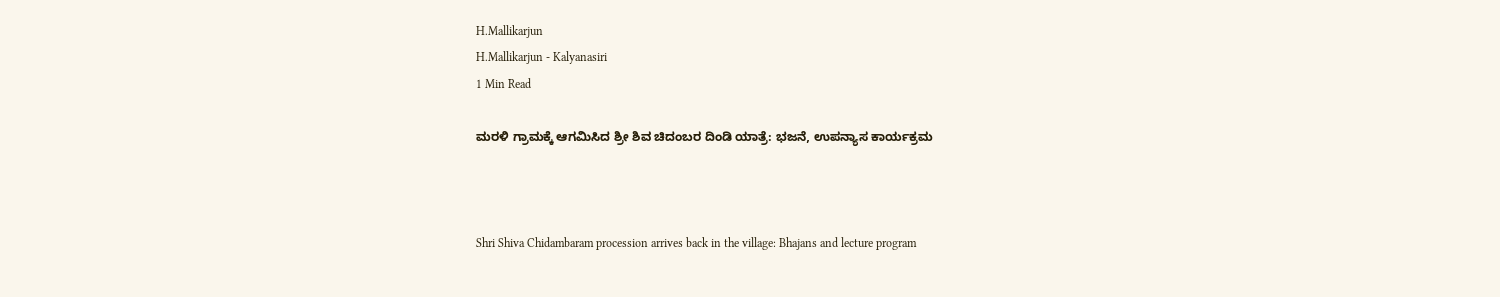H.Mallikarjun
H.Mallikarjun - Kalyanasiri
1 Min Read

ಮರಳಿ ಗ್ರಾಮಕ್ಕೆ ಆಗಮಿಸಿದ ಶ್ರೀ ಶಿವ ಚಿದಂಬರ ದಿಂಡಿ ಯಾತ್ರೆ: ಭಜನೆ, ಉಪನ್ಯಾಸ ಕಾರ್ಯಕ್ರಮ



Shri Shiva Chidambaram procession arrives back in the village: Bhajans and lecture program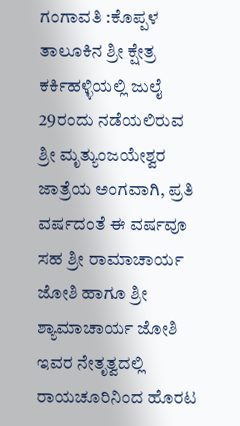ಗಂಗಾವತಿ :ಕೊಪ್ಪಳ ತಾಲೂಕಿನ ಶ್ರೀ ಕ್ಷೇತ್ರ ಕರ್ಕಿಹಳ್ಳಿಯಲ್ಲಿ ಜುಲೈ 29ರಂದು ನಡೆಯಲಿರುವ ಶ್ರೀ ಮೃತ್ಯುಂಜಯೇಶ್ವರ ಜಾತ್ರೆಯ ಅಂಗವಾಗಿ, ಪ್ರತಿ ವರ್ಷದಂತೆ ಈ ವರ್ಷವೂ ಸಹ ಶ್ರೀ ರಾಮಾಚಾರ್ಯ ಜೋಶಿ ಹಾಗೂ ಶ್ರೀ ಶ್ಯಾಮಾಚಾರ್ಯ ಜೋಶಿ ಇವರ ನೇತೃತ್ವದಲ್ಲಿ ರಾಯಚೂರಿನಿಂದ ಹೊರಟ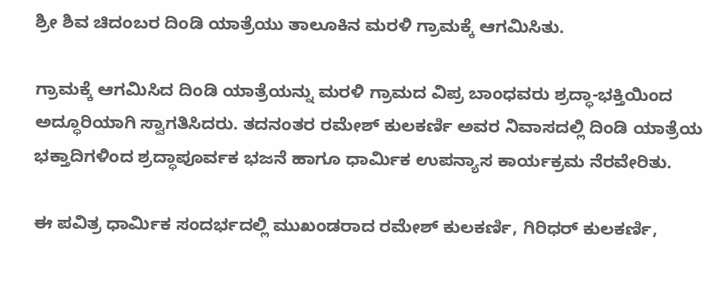ಶ್ರೀ ಶಿವ ಚಿದಂಬರ ದಿಂಡಿ ಯಾತ್ರೆಯು ತಾಲೂಕಿನ ಮರಳಿ ಗ್ರಾಮಕ್ಕೆ ಆಗಮಿಸಿತು.

ಗ್ರಾಮಕ್ಕೆ ಆಗಮಿಸಿದ ದಿಂಡಿ ಯಾತ್ರೆಯನ್ನು ಮರಳಿ ಗ್ರಾಮದ ವಿಪ್ರ ಬಾಂಧವರು ಶ್ರದ್ಧಾ-ಭಕ್ತಿಯಿಂದ ಅದ್ಧೂರಿಯಾಗಿ ಸ್ವಾಗತಿಸಿದರು. ತದನಂತರ ರಮೇಶ್ ಕುಲಕರ್ಣಿ ಅವರ ನಿವಾಸದಲ್ಲಿ ದಿಂಡಿ ಯಾತ್ರೆಯ ಭಕ್ತಾದಿಗಳಿಂದ ಶ್ರದ್ಧಾಪೂರ್ವಕ ಭಜನೆ ಹಾಗೂ ಧಾರ್ಮಿಕ ಉಪನ್ಯಾಸ ಕಾರ್ಯಕ್ರಮ ನೆರವೇರಿತು.

ಈ ಪವಿತ್ರ ಧಾರ್ಮಿಕ ಸಂದರ್ಭದಲ್ಲಿ ಮುಖಂಡರಾದ ರಮೇಶ್ ಕುಲಕರ್ಣಿ, ಗಿರಿಧರ್ ಕುಲಕರ್ಣಿ,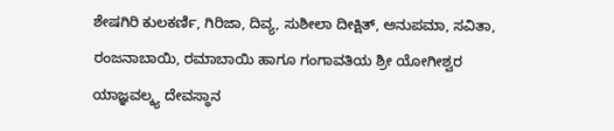ಶೇಷಗಿರಿ ಕುಲಕರ್ಣಿ, ಗಿರಿಜಾ, ದಿವ್ಯ, ಸುಶೀಲಾ ದೀಕ್ಷಿತ್, ಅನುಪಮಾ, ಸವಿತಾ, ರಂಜನಾಬಾಯಿ, ರಮಾಬಾಯಿ ಹಾಗೂ ಗಂಗಾವತಿಯ ಶ್ರೀ ಯೋಗೀಶ್ವರ ಯಾಜ್ಞವಲ್ಕ್ಯ ದೇವಸ್ಥಾನ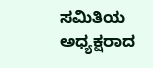ಸಮಿತಿಯ ಅಧ್ಯಕ್ಷರಾದ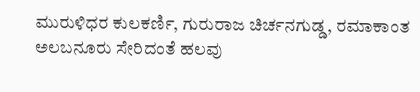ಮುರುಳಿಧರ ಕುಲಕರ್ಣಿ, ಗುರುರಾಜ ಚಿರ್ಚನಗುಡ್ಡ, ರಮಾಕಾಂತ ಅಲಬನೂರು ಸೇರಿದಂತೆ ಹಲವು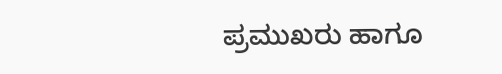ಪ್ರಮುಖರು ಹಾಗೂ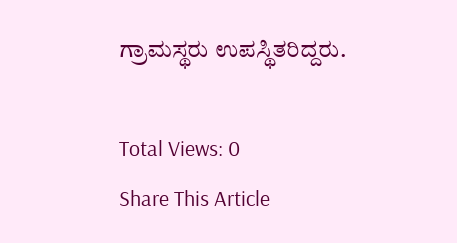ಗ್ರಾಮಸ್ಥರು ಉಪಸ್ಥಿತರಿದ್ದರು.

Total Views: 0
Share This Article